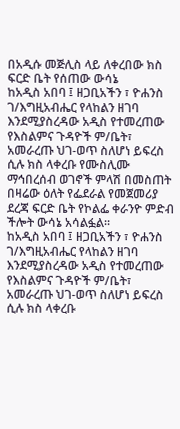በአዲሱ መጅሊስ ላይ ለቀረበው ክስ ፍርድ ቤት የሰጠው ውሳኔ
ከአዲስ አበባ ፤ ዘጋቢአችን ፣ ዮሐንስ ገ/እግዚአብሔር የላከልን ዘገባ እንደሚያስረዳው አዲስ የተመረጠው የእስልምና ጉዳዮች ም/ቤት፣ አመራረጡ ህገ-ወጥ ስለሆነ ይፍረስ ሲሉ ክስ ላቀረቡ የሙስሊሙ ማኅበረሰብ ወገኖች ምላሽ በመስጠት በዛሬው ዕለት የፌደራል የመጀመሪያ ደረጃ ፍርድ ቤት የኮልፌ ቀራንዮ ምድብ ችሎት ውሳኔ አሳልፏል።
ከአዲስ አበባ ፤ ዘጋቢአችን ፣ ዮሐንስ ገ/እግዚአብሔር የላከልን ዘገባ እንደሚያስረዳው አዲስ የተመረጠው የእስልምና ጉዳዮች ም/ቤት፣ አመራረጡ ህገ-ወጥ ስለሆነ ይፍረስ ሲሉ ክስ ላቀረቡ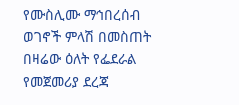የሙስሊሙ ማኅበረሰብ ወገኖች ምላሽ በመስጠት በዛሬው ዕለት የፌደራል የመጀመሪያ ደረጃ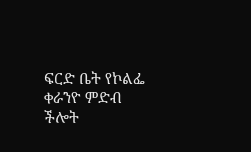ፍርድ ቤት የኮልፌ ቀራንዮ ምድብ ችሎት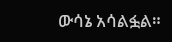ውሳኔ አሳልፏል።